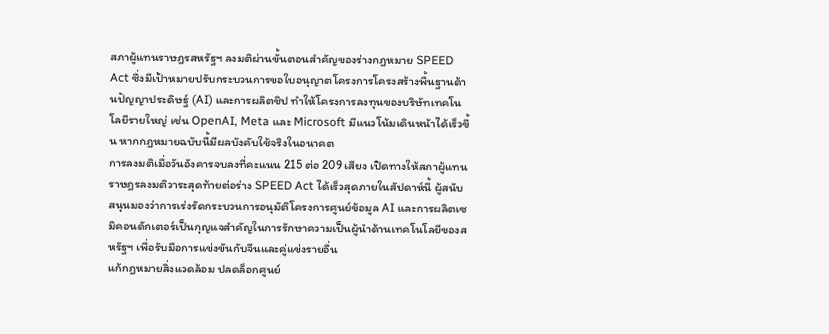สภาผู้แทนราษฎรสหรัฐฯ ลงมติผ่านขั้นตอนสำคัญของร่างกฎหมาย SPEED Act ซึ่งมีเป้าหมายปรับกระบวนการขอใบอนุญาตโครงการโครงสร้างพื้นฐานด้านปัญญาประดิษฐ์ (AI) และการผลิตชิป ทำให้โครงการลงทุนของบริษัทเทคโนโลยีรายใหญ่ เช่น OpenAI, Meta และ Microsoft มีแนวโน้มเดินหน้าได้เร็วขึ้น หากกฎหมายฉบับนี้มีผลบังคับใช้จริงในอนาคต
การลงมติเมื่อวันอังคารจบลงที่คะแนน 215 ต่อ 209 เสียง เปิดทางให้สภาผู้แทนราษฎรลงมติวาระสุดท้ายต่อร่าง SPEED Act ได้เร็วสุดภายในสัปดาห์นี้ ผู้สนับสนุนมองว่าการเร่งรัดกระบวนการอนุมัติโครงการศูนย์ข้อมูล AI และการผลิตเซมิคอนดักเตอร์เป็นกุญแจสำคัญในการรักษาความเป็นผู้นำด้านเทคโนโลยีของสหรัฐฯ เพื่อรับมือการแข่งขันกับจีนและคู่แข่งรายอื่น
แก้กฎหมายสิ่งแวดล้อม ปลดล็อกศูนย์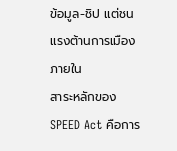ข้อมูล-ชิป แต่ชนแรงต้านการเมืองภายใน
สาระหลักของ SPEED Act คือการ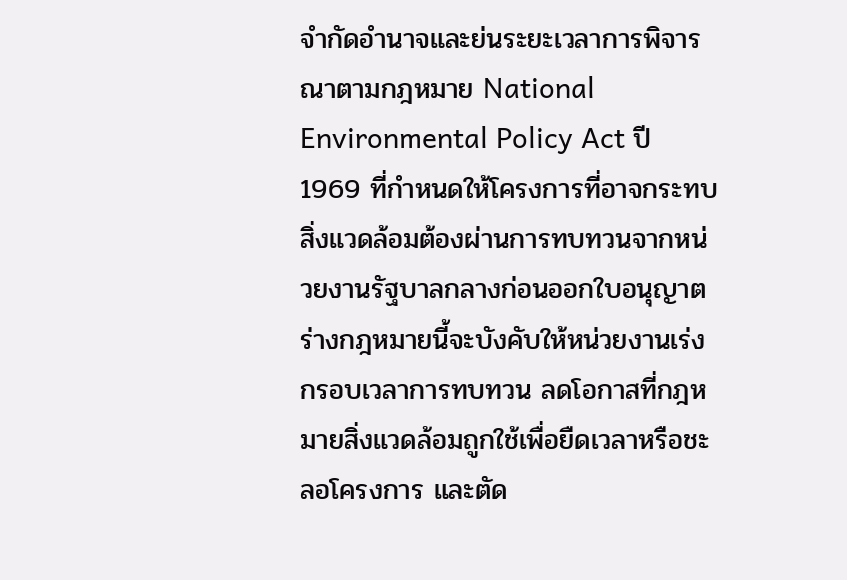จำกัดอำนาจและย่นระยะเวลาการพิจารณาตามกฎหมาย National Environmental Policy Act ปี 1969 ที่กำหนดให้โครงการที่อาจกระทบสิ่งแวดล้อมต้องผ่านการทบทวนจากหน่วยงานรัฐบาลกลางก่อนออกใบอนุญาต ร่างกฎหมายนี้จะบังคับให้หน่วยงานเร่งกรอบเวลาการทบทวน ลดโอกาสที่กฎหมายสิ่งแวดล้อมถูกใช้เพื่อยืดเวลาหรือชะลอโครงการ และตัด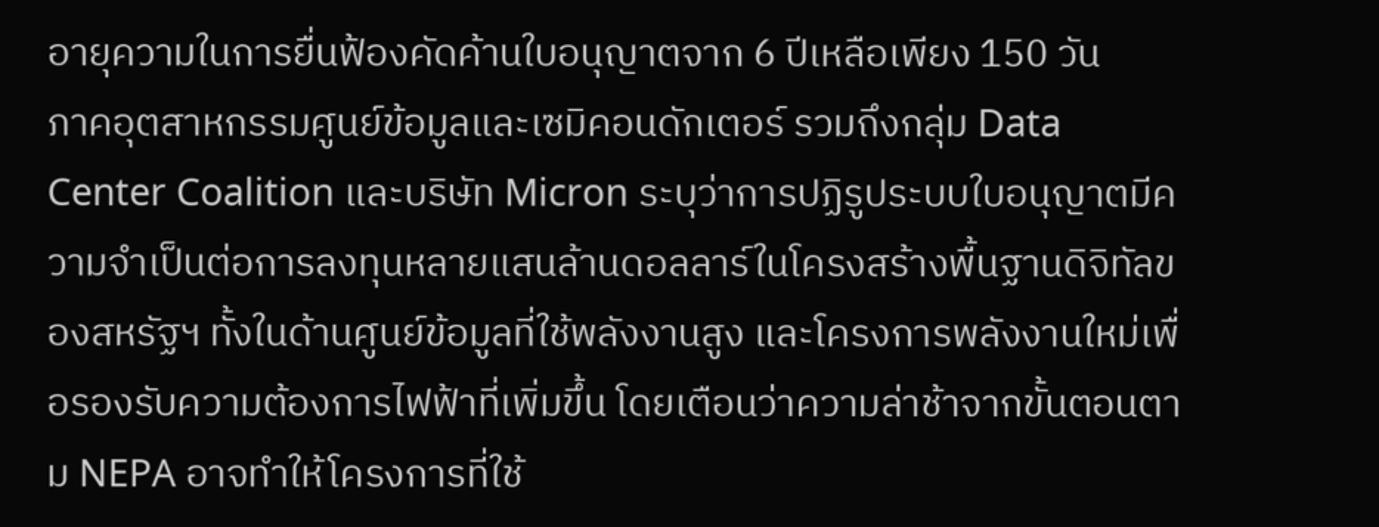อายุความในการยื่นฟ้องคัดค้านใบอนุญาตจาก 6 ปีเหลือเพียง 150 วัน
ภาคอุตสาหกรรมศูนย์ข้อมูลและเซมิคอนดักเตอร์ รวมถึงกลุ่ม Data Center Coalition และบริษัท Micron ระบุว่าการปฏิรูประบบใบอนุญาตมีความจำเป็นต่อการลงทุนหลายแสนล้านดอลลาร์ในโครงสร้างพื้นฐานดิจิทัลของสหรัฐฯ ทั้งในด้านศูนย์ข้อมูลที่ใช้พลังงานสูง และโครงการพลังงานใหม่เพื่อรองรับความต้องการไฟฟ้าที่เพิ่มขึ้น โดยเตือนว่าความล่าช้าจากขั้นตอนตาม NEPA อาจทำให้โครงการที่ใช้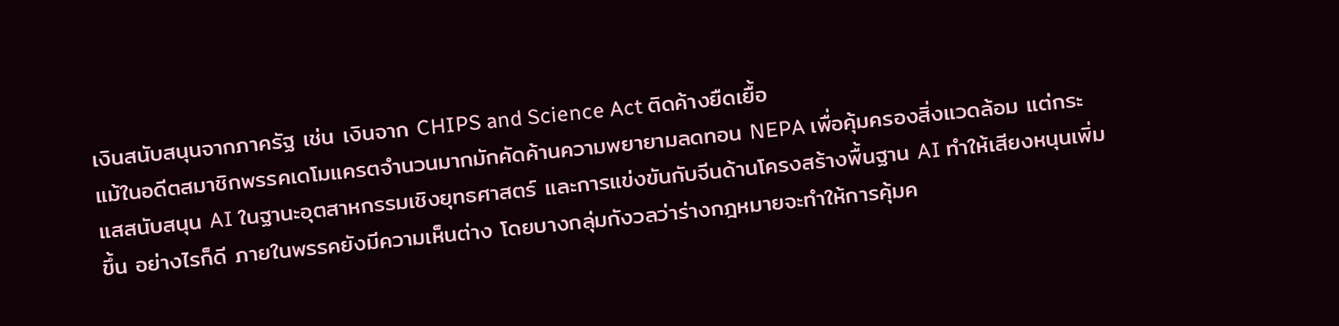เงินสนับสนุนจากภาครัฐ เช่น เงินจาก CHIPS and Science Act ติดค้างยืดเยื้อ
แม้ในอดีตสมาชิกพรรคเดโมแครตจำนวนมากมักคัดค้านความพยายามลดทอน NEPA เพื่อคุ้มครองสิ่งแวดล้อม แต่กระแสสนับสนุน AI ในฐานะอุตสาหกรรมเชิงยุทธศาสตร์ และการแข่งขันกับจีนด้านโครงสร้างพื้นฐาน AI ทำให้เสียงหนุนเพิ่มขึ้น อย่างไรก็ดี ภายในพรรคยังมีความเห็นต่าง โดยบางกลุ่มกังวลว่าร่างกฎหมายจะทำให้การคุ้มค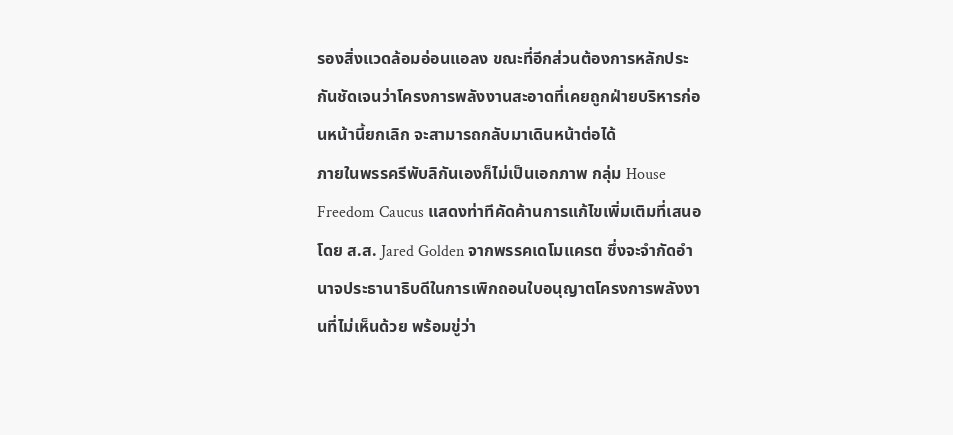รองสิ่งแวดล้อมอ่อนแอลง ขณะที่อีกส่วนต้องการหลักประกันชัดเจนว่าโครงการพลังงานสะอาดที่เคยถูกฝ่ายบริหารก่อนหน้านี้ยกเลิก จะสามารถกลับมาเดินหน้าต่อได้
ภายในพรรครีพับลิกันเองก็ไม่เป็นเอกภาพ กลุ่ม House Freedom Caucus แสดงท่าทีคัดค้านการแก้ไขเพิ่มเติมที่เสนอโดย ส.ส. Jared Golden จากพรรคเดโมแครต ซึ่งจะจำกัดอำนาจประธานาธิบดีในการเพิกถอนใบอนุญาตโครงการพลังงานที่ไม่เห็นด้วย พร้อมขู่ว่า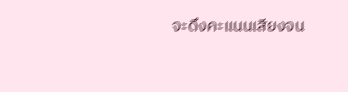จะดึงคะแนนเสียงจน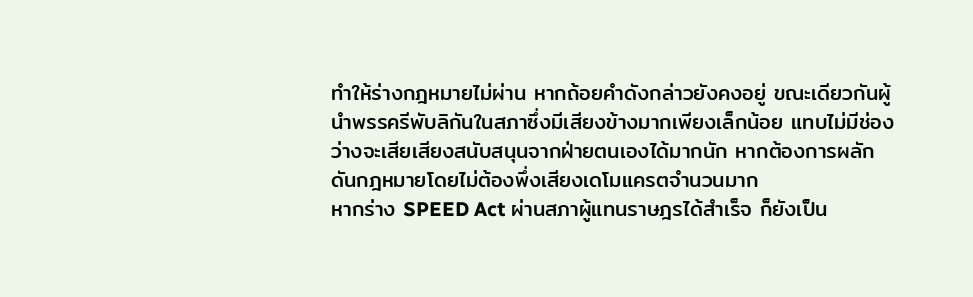ทำให้ร่างกฎหมายไม่ผ่าน หากถ้อยคำดังกล่าวยังคงอยู่ ขณะเดียวกันผู้นำพรรครีพับลิกันในสภาซึ่งมีเสียงข้างมากเพียงเล็กน้อย แทบไม่มีช่องว่างจะเสียเสียงสนับสนุนจากฝ่ายตนเองได้มากนัก หากต้องการผลักดันกฎหมายโดยไม่ต้องพึ่งเสียงเดโมแครตจำนวนมาก
หากร่าง SPEED Act ผ่านสภาผู้แทนราษฎรได้สำเร็จ ก็ยังเป็น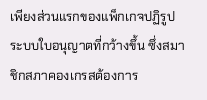เพียงส่วนแรกของแพ็กเกจปฏิรูประบบใบอนุญาตที่กว้างขึ้น ซึ่งสมาชิกสภาคองเกรสต้องการ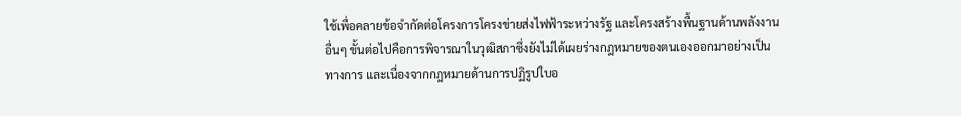ใช้เพื่อคลายข้อจำกัดต่อโครงการโครงข่ายส่งไฟฟ้าระหว่างรัฐ และโครงสร้างพื้นฐานด้านพลังงานอื่นๆ ขั้นต่อไปคือการพิจารณาในวุฒิสภาซึ่งยังไม่ได้เผยร่างกฎหมายของตนเองออกมาอย่างเป็นทางการ และเนื่องจากกฎหมายด้านการปฏิรูปใบอ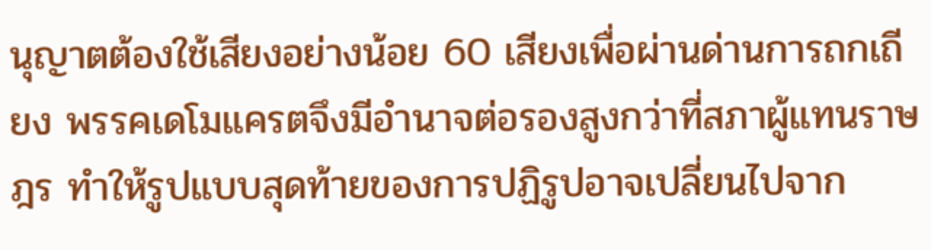นุญาตต้องใช้เสียงอย่างน้อย 60 เสียงเพื่อผ่านด่านการถกเถียง พรรคเดโมแครตจึงมีอำนาจต่อรองสูงกว่าที่สภาผู้แทนราษฎร ทำให้รูปแบบสุดท้ายของการปฏิรูปอาจเปลี่ยนไปจาก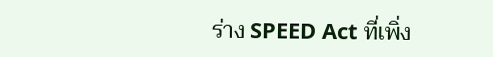ร่าง SPEED Act ที่เพิ่ง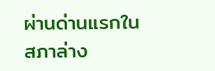ผ่านด่านแรกในสภาล่าง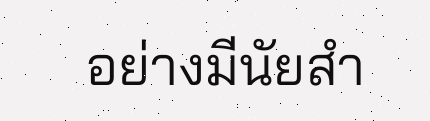อย่างมีนัยสำ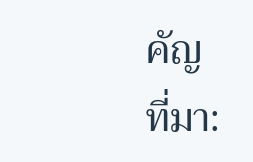คัญ
ที่มา: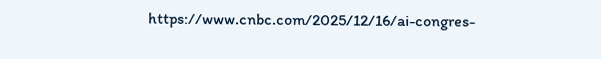https://www.cnbc.com/2025/12/16/ai-congres-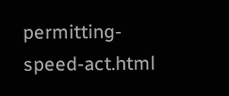permitting-speed-act.html